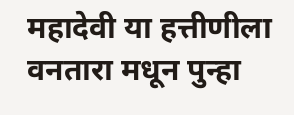महादेवी या हत्तीणीला वनतारा मधून पुन्हा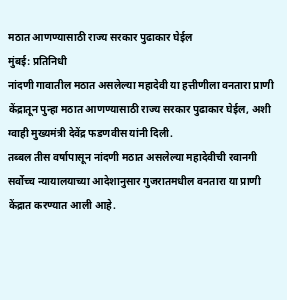मठात आणण्यासाठी राज्य सरकार पुढाकार घेईल
मुंबई: प्रतिनिधी
नांदणी गावातील मठात असलेल्या महादेवी या हत्तीणीला वनतारा प्राणी केंद्रातून पुन्हा मठात आणण्यासाठी राज्य सरकार पुढाकार घेईल, अशी ग्वाही मुख्यमंत्री देवेंद्र फडणवीस यांनी दिली.
तब्बल तीस वर्षापासून नांदणी मठात असलेल्या महादेवीची रवानगी सर्वोच्च न्यायालयाच्या आदेशानुसार गुजरातमधील वनतारा या प्राणी केंद्रात करण्यात आली आहे.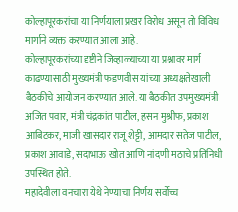कोल्हापूरकरांचा या निर्णयाला प्रखर विरोध असून तो विविध मार्गाने व्यक्त करण्यात आला आहे.
कोल्हापूरकरांच्या दृष्टीने जिव्हाळ्याच्या या प्रश्नावर मार्ग काढण्यासाठी मुख्यमंत्री फडणवीस यांच्या अध्यक्षतेखाली बैठकीचे आयोजन करण्यात आले. या बैठकीत उपमुख्यमंत्री अजित पवार, मंत्री चंद्रकांत पाटील, हसन मुश्रीफ, प्रकाश आबिटकर, माजी खासदार राजू शेट्टी, आमदार सतेज पाटील, प्रकाश आवाडे, सदाभाऊ खोत आणि नांदणी मठाचे प्रतिनिधी उपस्थित होते.
महादेवीला वनचारा येथे नेण्याचा निर्णय सर्वोच्च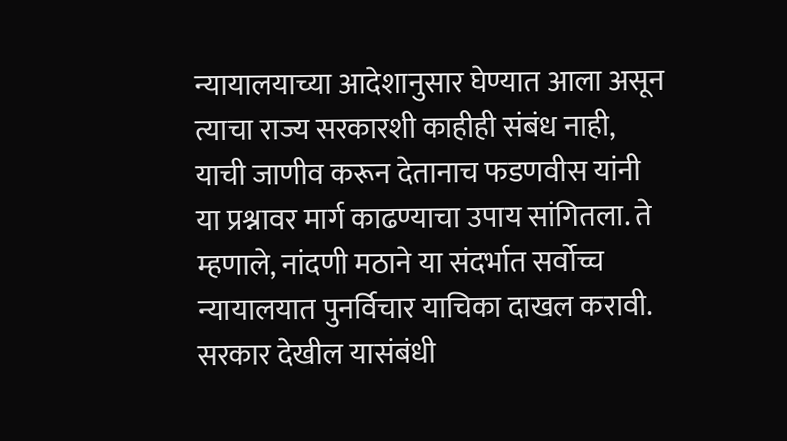न्यायालयाच्या आदेशानुसार घेण्यात आला असून त्याचा राज्य सरकारशी काहीही संबंध नाही, याची जाणीव करून देतानाच फडणवीस यांनी या प्रश्नावर मार्ग काढण्याचा उपाय सांगितला. ते म्हणाले, नांदणी मठाने या संदर्भात सर्वोच्च न्यायालयात पुनर्विचार याचिका दाखल करावी. सरकार देखील यासंबंधी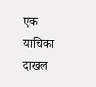एक याचिका दाखल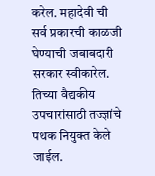करेल. महादेवी ची सर्व प्रकारची काळजी घेण्याची जबाबदारी सरकार स्वीकारेल. तिच्या वैद्यकीय उपचारांसाठी तज्ज्ञांचे पथक नियुक्त केले जाईल.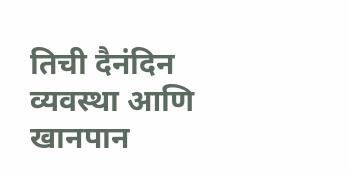तिची दैनंदिन व्यवस्था आणि खानपान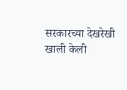सरकारच्या देखरेखी खाली केली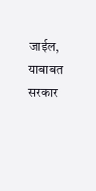जाईल, याबाबत सरकार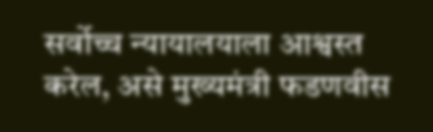सर्वोच्च न्यायालयाला आश्वस्त करेल, असे मुख्यमंत्री फडणवीस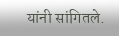यांनी सांगितले.